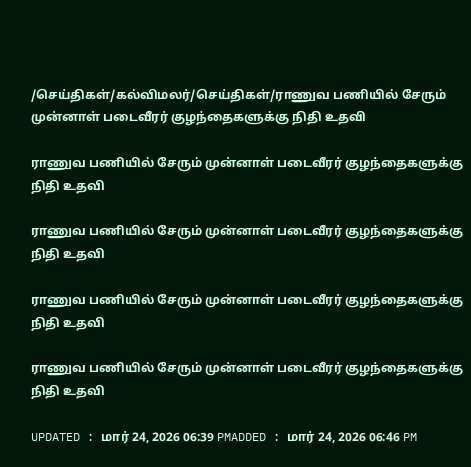/செய்திகள்/கல்விமலர்/செய்திகள்/ராணுவ பணியில் சேரும் முன்னாள் படைவீரர் குழந்தைகளுக்கு நிதி உதவி

ராணுவ பணியில் சேரும் முன்னாள் படைவீரர் குழந்தைகளுக்கு நிதி உதவி

ராணுவ பணியில் சேரும் முன்னாள் படைவீரர் குழந்தைகளுக்கு நிதி உதவி

ராணுவ பணியில் சேரும் முன்னாள் படைவீரர் குழந்தைகளுக்கு நிதி உதவி

ராணுவ பணியில் சேரும் முன்னாள் படைவீரர் குழந்தைகளுக்கு நிதி உதவி

UPDATED : மார் 24, 2026 06:39 PMADDED : மார் 24, 2026 06:46 PM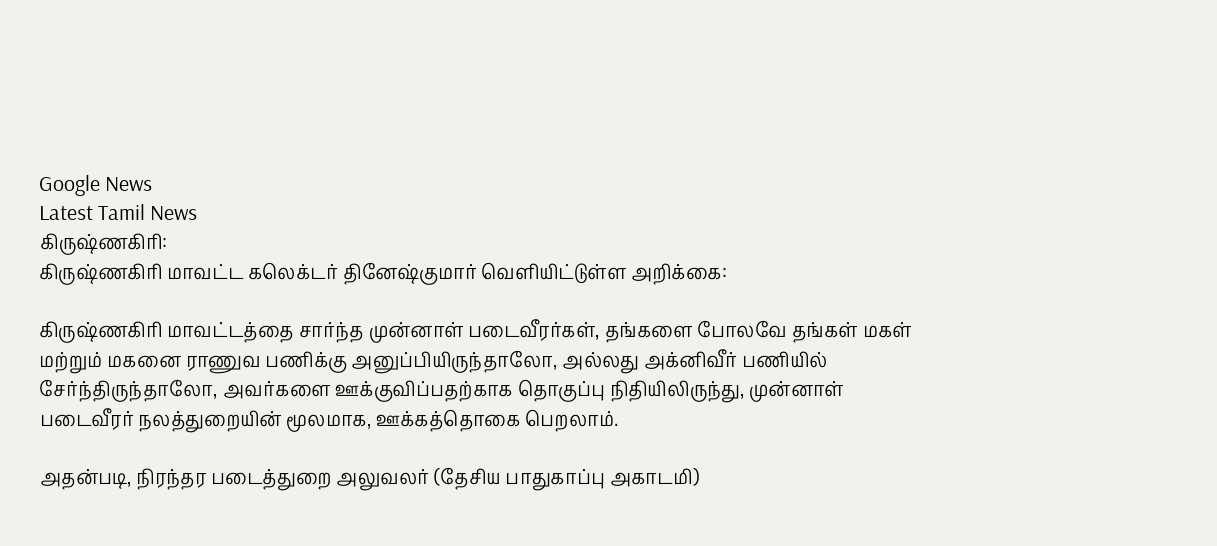Google News
Latest Tamil News
கிருஷ்ணகிரி:
கிருஷ்ணகிரி மாவட்ட கலெக்டர் தினேஷ்குமார் வெளியிட்டுள்ள அறிக்கை:

கிருஷ்ணகிரி மாவட்டத்தை சார்ந்த முன்னாள் படைவீரர்கள், தங்களை போலவே தங்கள் மகள் மற்றும் மகனை ராணுவ பணிக்கு அனுப்பியிருந்தாலோ, அல்லது அக்னிவீர் பணியில் சேர்ந்திருந்தாலோ, அவர்களை ஊக்குவிப்பதற்காக தொகுப்பு நிதியிலிருந்து, முன்னாள் படைவீரர் நலத்துறையின் மூலமாக, ஊக்கத்தொகை பெறலாம்.

அதன்படி, நிரந்தர படைத்துறை அலுவலர் (தேசிய பாதுகாப்பு அகாடமி)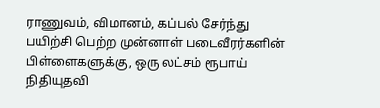ராணுவம், விமானம், கப்பல் சேர்ந்து பயிற்சி பெற்ற முன்னாள் படைவீரர்களின் பிள்ளைகளுக்கு, ஒரு லட்சம் ரூபாய் நிதியுதவி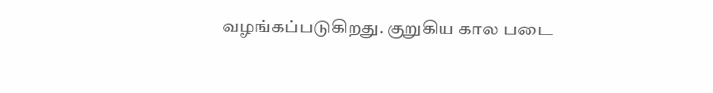வழங்கப்படுகிறது. குறுகிய கால படை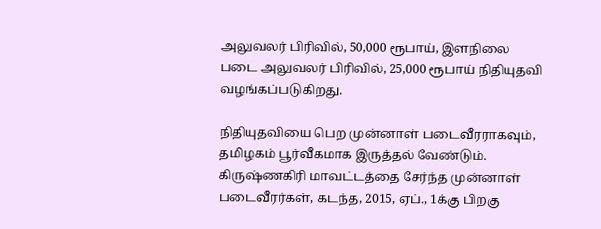அலுவலர் பிரிவில், 50,000 ரூபாய், இளநிலை படை அலுவலர் பிரிவில், 25,000 ரூபாய் நிதியுதவி வழங்கப்படுகிறது.

நிதியுதவியை பெற முன்னாள் படைவீரராகவும், தமிழகம் பூர்வீகமாக இருத்தல் வேண்டும். கிருஷ்ணகிரி மாவட்டத்தை சேர்ந்த முன்னாள் படைவீரர்கள், கடந்த, 2015, ஏப்., 1க்கு பிறகு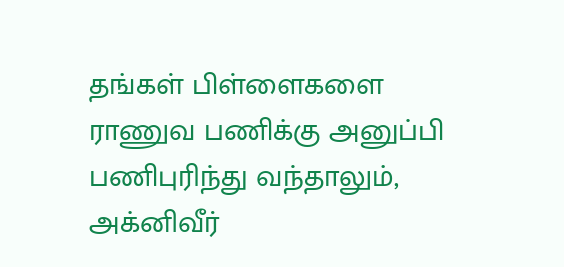தங்கள் பிள்ளைகளை ராணுவ பணிக்கு அனுப்பி பணிபுரிந்து வந்தாலும், அக்னிவீர்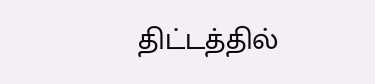திட்டத்தில்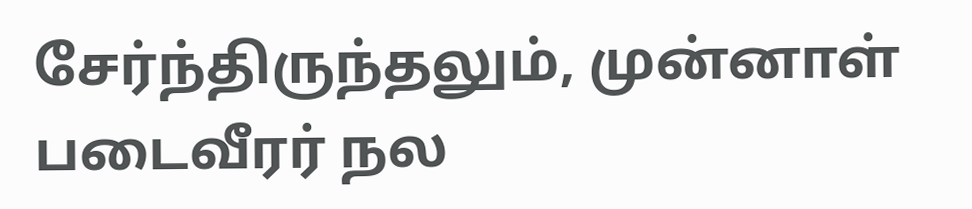சேர்ந்திருந்தலும், முன்னாள் படைவீரர் நல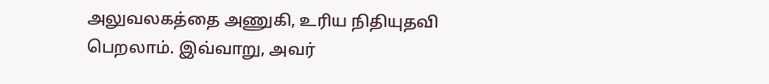அலுவலகத்தை அணுகி, உரிய நிதியுதவி பெறலாம். இவ்வாறு, அவர்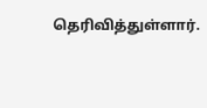தெரிவித்துள்ளார்.